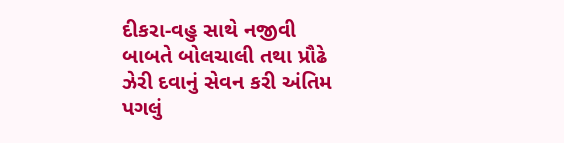દીકરા-વહુ સાથે નજીવી બાબતે બોલચાલી તથા પ્રૌઢે ઝેરી દવાનું સેવન કરી અંતિમ પગલું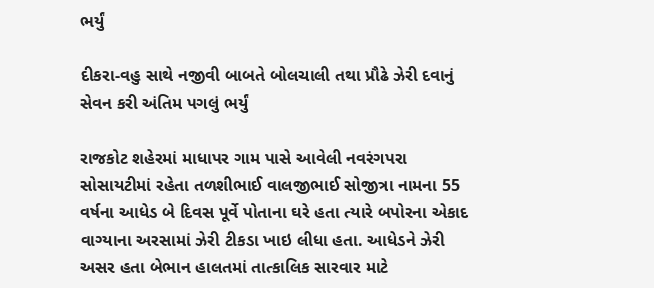ભર્યું

દીકરા-વહુ સાથે નજીવી બાબતે બોલચાલી તથા પ્રૌઢે ઝેરી દવાનું સેવન કરી અંતિમ પગલું ભર્યું

રાજકોટ શહેરમાં માધાપર ગામ પાસે આવેલી નવરંગપરા સોસાયટીમાં રહેતા તળશીભાઈ વાલજીભાઈ સોજીત્રા નામના 55 વર્ષના આધેડ બે દિવસ પૂર્વે પોતાના ઘરે હતા ત્યારે બપોરના એકાદ વાગ્યાના અરસામાં ઝેરી ટીકડા ખાઇ લીધા હતા. આધેડને ઝેરી અસર હતા બેભાન હાલતમાં તાત્કાલિક સારવાર માટે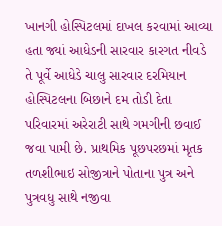ખાનગી હોસ્પિટલમાં દાખલ કરવામાં આવ્યા હતા જ્યાં આધેડની સારવાર કારગત નીવડે તે પૂર્વે આધેડે ચાલુ સારવાર દરમિયાન હોસ્પિટલના બિછાને દમ તોડી દેતા પરિવારમાં અરેરાટી સાથે ગમગીની છવાઈ જવા પામી છે. પ્રાથમિક પૂછપરછમાં મૃતક તળશીભાઇ સોજીત્રાને પોતાના પુત્ર અને પુત્રવધુ સાથે નજીવા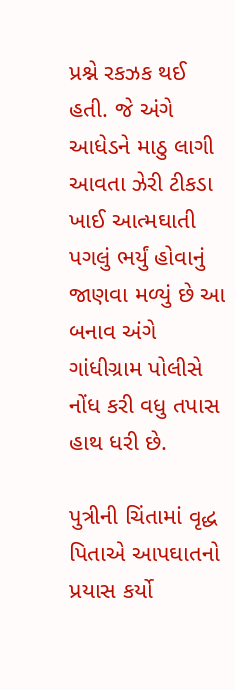પ્રશ્ને રકઝક થઈ હતી. જે અંગે આધેડને માઠુ લાગી આવતા ઝેરી ટીકડા ખાઈ આત્મઘાતી પગલું ભર્યું હોવાનું જાણવા મળ્યું છે આ બનાવ અંગે ગાંધીગ્રામ પોલીસે નોંધ કરી વધુ તપાસ હાથ ધરી છે.

પુત્રીની ચિંતામાં વૃદ્ધ પિતાએ આપઘાતનો પ્રયાસ કર્યો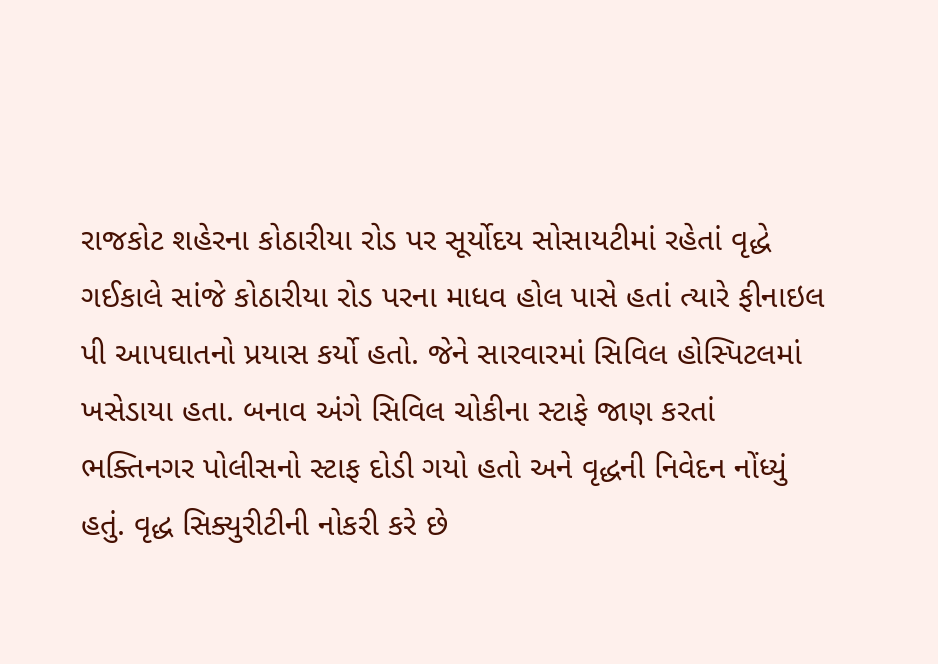રાજકોટ શહેરના કોઠારીયા રોડ પર સૂર્યોદય સોસાયટીમાં રહેતાં વૃદ્ધે ગઈકાલે સાંજે કોઠારીયા રોડ પરના માધવ હોલ પાસે હતાં ત્યારે ફીનાઇલ પી આપઘાતનો પ્રયાસ કર્યો હતો. જેને સારવારમાં સિવિલ હોસ્પિટલમાં ખસેડાયા હતા. બનાવ અંગે સિવિલ ચોકીના સ્ટાફે જાણ કરતાં ભક્તિનગર પોલીસનો સ્ટાફ દોડી ગયો હતો અને વૃદ્ધની નિવેદન નોંધ્યું હતું. વૃદ્ધ સિક્યુરીટીની નોકરી કરે છે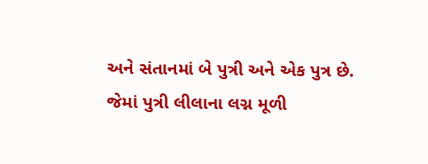અને સંતાનમાં બે પુત્રી અને એક પુત્ર છે. જેમાં પુત્રી લીલાના લગ્ન મૂળી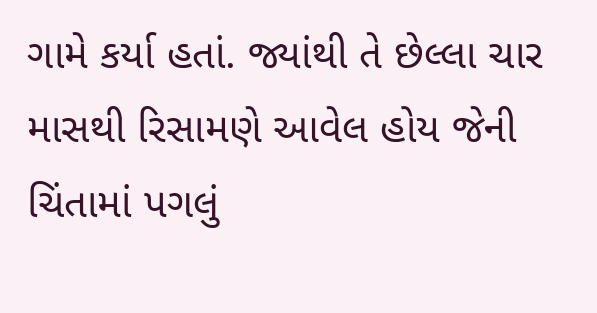ગામે કર્યા હતાં. જ્યાંથી તે છેલ્લા ચાર માસથી રિસામણે આવેલ હોય જેની ચિંતામાં પગલું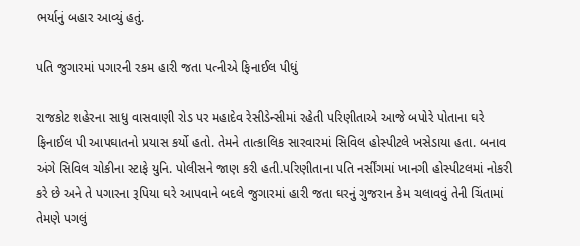ભર્યાનું બહાર આવ્યું હતું.

પતિ જુગારમાં પગારની રકમ હારી જતા પત્નીએ ફિનાઈલ પીધું‌‌

રાજકોટ શહેરના સાધુ વાસવાણી રોડ પર મહાદેવ રેસીડેન્સીમાં રહેતી પરિણીતાએ આજે બપોરે પોતાના ઘરે ફિનાઈલ પી આપઘાતનો પ્રયાસ કર્યો હતો. તેમને તાત્કાલિક સારવારમાં સિવિલ હોસ્પીટલે ખસેડાયા હતા. બનાવ અંગે સિવિલ ચોકીના સ્ટાફે યુનિ. પોલીસને જાણ કરી હતી.પરિણીતાના પતિ નર્સીંગમાં ખાનગી હોસ્પીટલમાં નોકરી કરે છે અને તે પગારના રૂપિયા ઘરે આપવાને બદલે જુગારમાં હારી જતા ઘરનું ગુજરાન કેમ ચલાવવું તેની ચિંતામાં તેમણે પગલું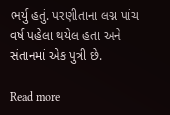ભર્યુ હતું. પરણીતાના લગ્ન પાંચ વર્ષ પહેલા થયેલ હતા અને સંતાનમાં એક પુત્રી છે.

Read more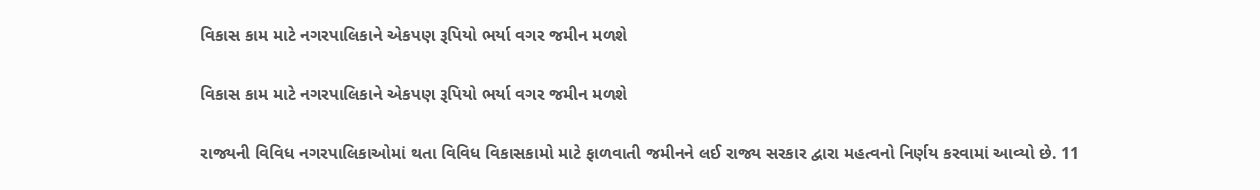વિકાસ કામ માટે નગરપાલિકાને એકપણ રૂપિયો ભર્યા વગર જમીન મળશે

વિકાસ કામ માટે નગરપાલિકાને એકપણ રૂપિયો ભર્યા વગર જમીન મળશે

રાજ્યની વિવિધ નગરપાલિકાઓમાં થતા વિવિધ વિકાસકામો માટે ફાળવાતી જમીનને લઈ રાજ્ય સરકાર દ્વારા મહત્વનો નિર્ણય કરવામાં આવ્યો છે. 11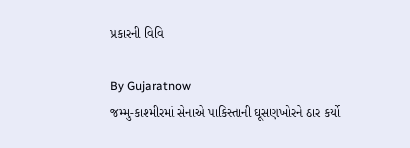પ્રકારની વિવિ

By Gujaratnow
જમ્મુ-કાશ્મીરમાં સેનાએ પાકિસ્તાની ઘૂસણખોરને ઠાર કર્યો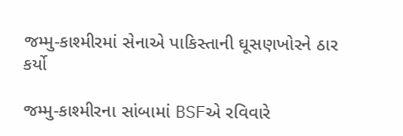જમ્મુ-કાશ્મીરમાં સેનાએ પાકિસ્તાની ઘૂસણખોરને ઠાર કર્યો

જમ્મુ-કાશ્મીરના સાંબામાં BSFએ રવિવારે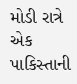મોડી રાત્રે એક પાકિસ્તાની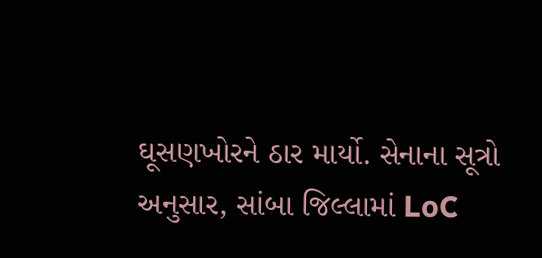ઘૂસણખોરને ઠાર માર્યો. સેનાના સૂત્રો અનુસાર, સાંબા જિલ્લામાં LoC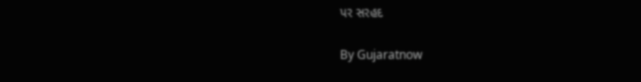પર સરહદ

By Gujaratnow